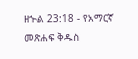ዘኍል 23:18 - የአማርኛ መጽሐፍ ቅዱስ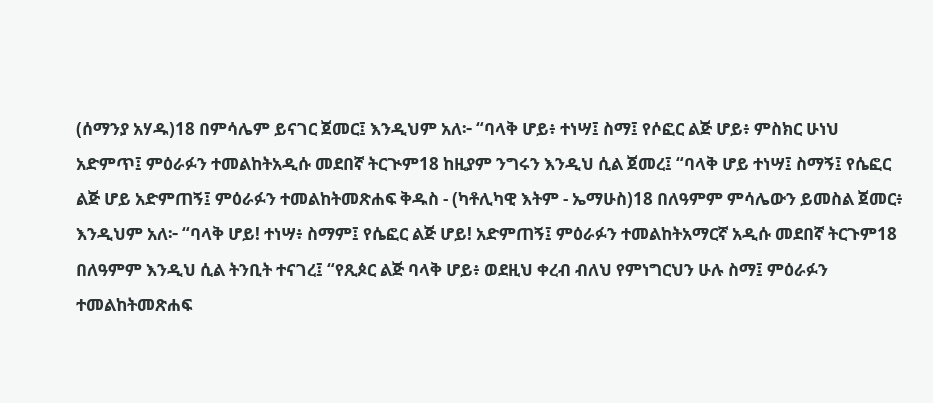(ሰማንያ አሃዱ)18 በምሳሌም ይናገር ጀመር፤ እንዲህም አለ፦ “ባላቅ ሆይ፥ ተነሣ፤ ስማ፤ የሶፎር ልጅ ሆይ፥ ምስክር ሁነህ አድምጥ፤ ምዕራፉን ተመልከትአዲሱ መደበኛ ትርጒም18 ከዚያም ንግሩን እንዲህ ሲል ጀመረ፤ “ባላቅ ሆይ ተነሣ፤ ስማኝ፤ የሴፎር ልጅ ሆይ አድምጠኝ፤ ምዕራፉን ተመልከትመጽሐፍ ቅዱስ - (ካቶሊካዊ እትም - ኤማሁስ)18 በለዓምም ምሳሌውን ይመስል ጀመር፥ እንዲህም አለ፦ “ባላቅ ሆይ! ተነሣ፥ ስማም፤ የሴፎር ልጅ ሆይ! አድምጠኝ፤ ምዕራፉን ተመልከትአማርኛ አዲሱ መደበኛ ትርጉም18 በለዓምም እንዲህ ሲል ትንቢት ተናገረ፤ “የጺጶር ልጅ ባላቅ ሆይ፥ ወደዚህ ቀረብ ብለህ የምነግርህን ሁሉ ስማ፤ ምዕራፉን ተመልከትመጽሐፍ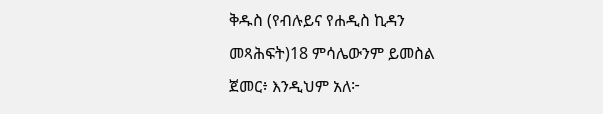ቅዱስ (የብሉይና የሐዲስ ኪዳን መጻሕፍት)18 ምሳሌውንም ይመስል ጀመር፥ እንዲህም አለ፦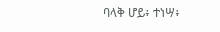ባላቅ ሆይ፥ ተነሣ፥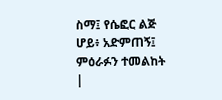ስማ፤ የሴፎር ልጅ ሆይ፥ አድምጠኝ፤ ምዕራፉን ተመልከት |